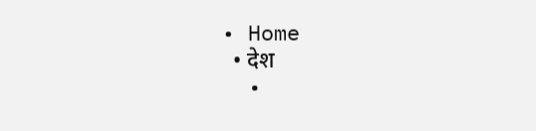• Home
  • देश
  •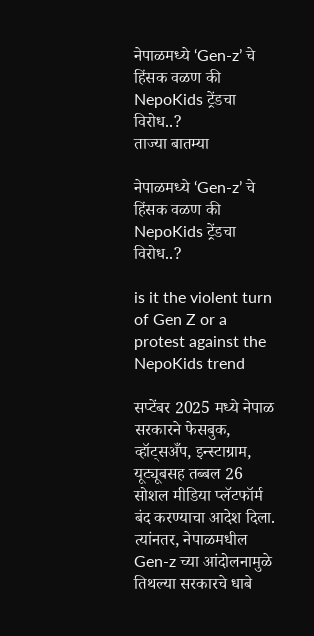नेपाळमध्ये ‘Gen-z’ चे हिंसक वळण की NepoKids ट्रेंडचा विरोध..?
ताज्या बातम्या

नेपाळमध्ये ‘Gen-z’ चे हिंसक वळण की NepoKids ट्रेंडचा विरोध..?

is it the violent turn of Gen Z or a protest against the NepoKids trend

सप्टेंबर 2025 मध्ये नेपाळ सरकारने फेसबुक, व्हॉट्सअँप, इन्स्टाग्राम, यूट्यूबसह तब्बल 26 सोशल मीडिया प्लॅटफॉर्म बंद करण्याचा आदेश दिला. त्यांनतर, नेपाळमधील Gen-z च्या आंदोलनामुळे तिथल्या सरकारचे धाबे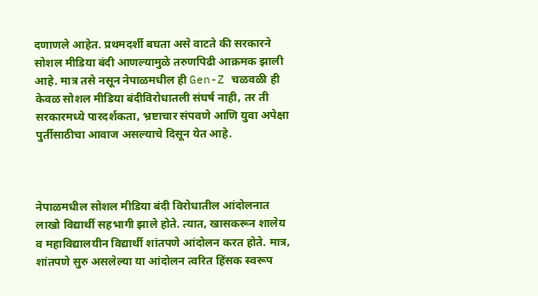दणाणले आहेत. प्रथमदर्शी बघता असे वाटते की सरकारने सोशल मीडिया बंदी आणल्यामुळे तरुणपिढी आक्रमक झाली आहे. मात्र तसे नसून नेपाळमधील ही Gen-Z चळवळी ही केवळ सोशल मीडिया बंदीविरोधातली संघर्ष नाही, तर ती सरकारमध्ये पारदर्शकता, भ्रष्टाचार संपवणे आणि युवा अपेक्षा पुर्तीसाठीचा आवाज असल्याचे दिसून येत आहे.



नेपाळमधील सोशल मीडिया बंदी विरोधातील आंदोलनात लाखो विद्यार्थी सहभागी झाले होते. त्यात, खासकरून शालेय व महाविद्यालयीन विद्यार्थी शांतपणे आंदोलन करत होते. मात्र, शांतपणे सुरु असलेल्या या आंदोलन त्वरित हिंसक स्वरूप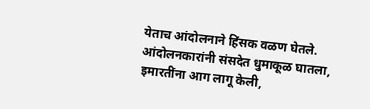येताच आंदोलनाने हिंसक वळण घेतले. आंदोलनकारांनी संसदेत धुमाकूळ घातला, इमारतींना आग लागू केली,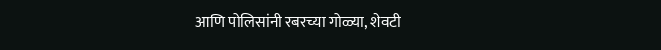आणि पोलिसांनी रबरच्या गोळ्या, शेवटी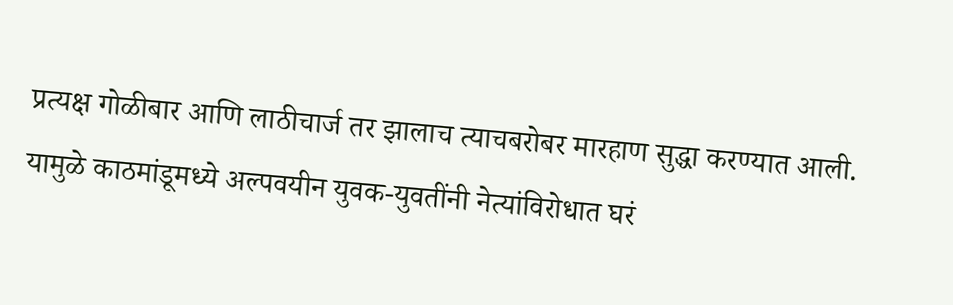प्रत्यक्ष गोळीबार आणि लाठीचार्ज तर झालाच त्याचबरोबर मारहाण सुद्धा करण्यात आली. यामुळे काठमांडूमध्ये अल्पवयीन युवक-युवतींनी नेत्यांविरोधात घरं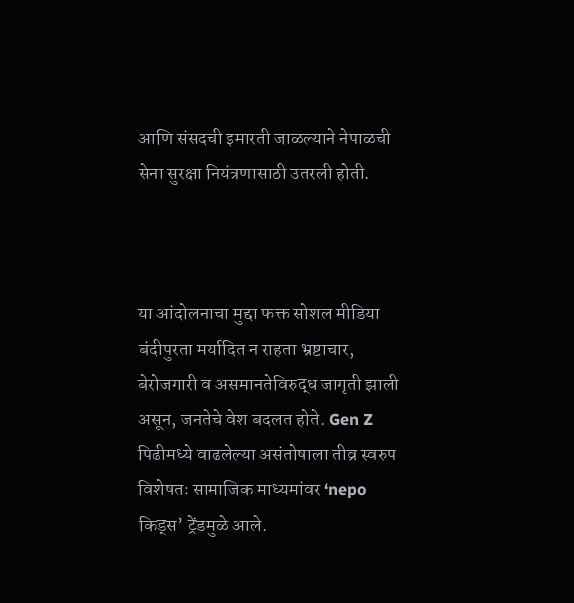आणि संसदची इमारती जाळल्याने नेपाळची सेना सुरक्षा नियंत्रणासाठी उतरली होती.



या आंदोलनाचा मुद्दा फक्त सोशल मीडिया बंदीपुरता मर्यादित न राहता भ्रष्टाचार, बेरोजगारी व असमानतेविरुद्ध जागृती झाली असून, जनतेचे वेश बदलत होते. Gen Z पिढीमध्ये वाढलेल्या असंतोषाला तीव्र स्वरुप विशेषतः सामाजिक माध्यमांवर ‘nepo किड्स’ ट्रेंडमुळे आले.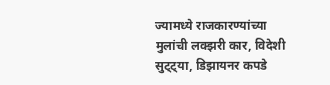ज्यामध्ये राजकारण्यांच्या मुलांची लक्झरी कार, विदेशी सुट्ट्या, डिझायनर कपडे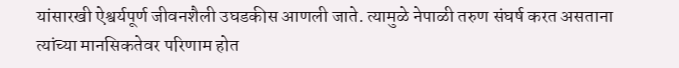यांसारखी ऐश्वर्यपूर्ण जीवनशैली उघडकीस आणली जाते. त्यामुळे नेपाळी तरुण संघर्ष करत असताना त्यांच्या मानसिकतेवर परिणाम होत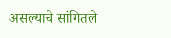असल्याचे सांगितले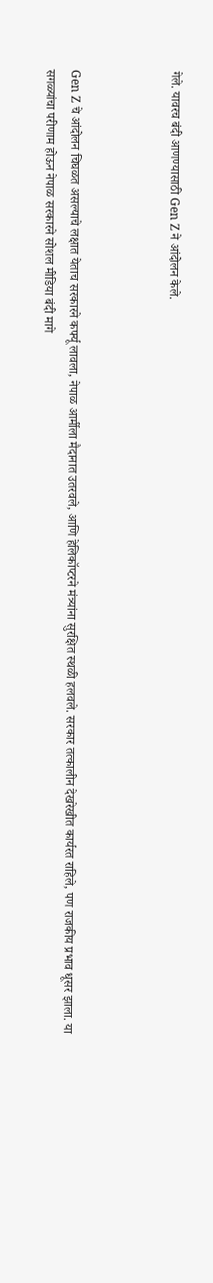गेले. यावरच बंदी आणण्यासाठी Gen Z ने आंदोलन केले.



Gen Z चे आंदोलन चिघळत असल्याचे लक्षात येताच सरकारने कर्फ्यू लावला, नेपाळ आर्मीला मैदानात उतरवले, आणि हेलिकॉप्टरने मंत्र्यांना सुरक्षित स्थळी हलवले. सरकार तत्कालीन देखरेखीत कार्यरत राहिले, पण राजकीय प्रभाव धूसर झाला. या सगळ्यांचा परीणाम होऊन नेपाळ सरकारने सोशल मीडिया बंदी मागे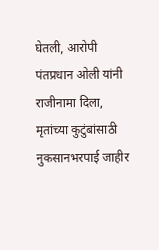घेतली, आरोपी पंतप्रधान ओली यांनी राजीनामा दिला, मृतांच्या कुटुंबांसाठी नुकसानभरपाई जाहीर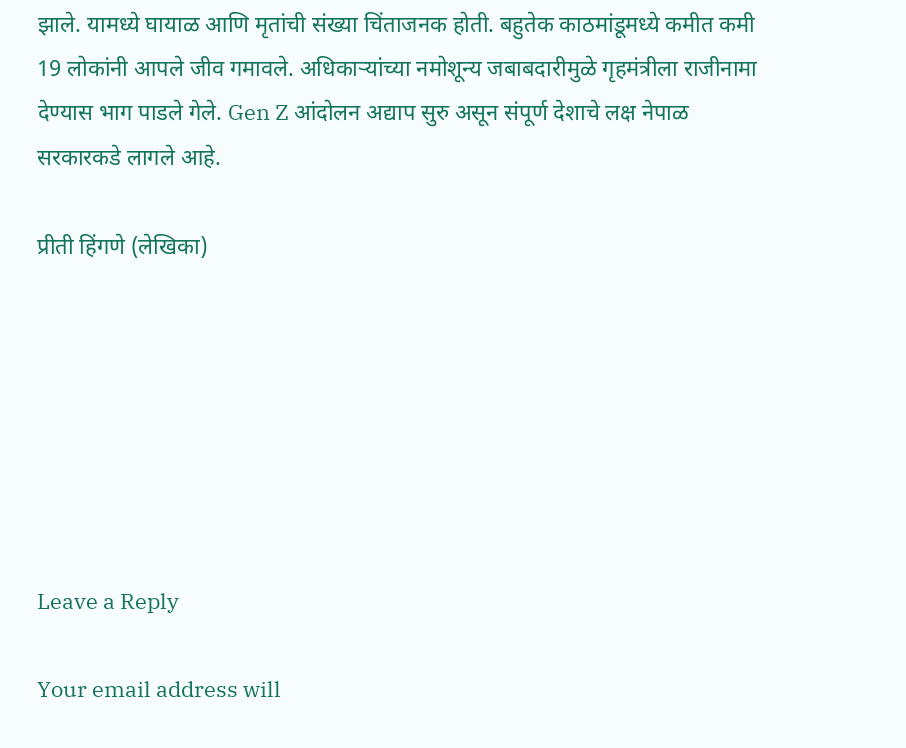झाले. यामध्ये घायाळ आणि मृतांची संख्या चिंताजनक होती. बहुतेक काठमांडूमध्ये कमीत कमी 19 लोकांनी आपले जीव गमावले. अधिकाऱ्यांच्या नमोशून्य जबाबदारीमुळे गृहमंत्रीला राजीनामा देण्यास भाग पाडले गेले. Gen Z आंदोलन अद्याप सुरु असून संपूर्ण देशाचे लक्ष नेपाळ सरकारकडे लागले आहे.

प्रीती हिंगणे (लेखिका)







Leave a Reply

Your email address will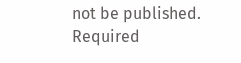not be published. Required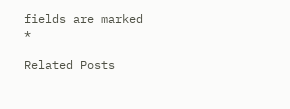fields are marked *

Related Posts